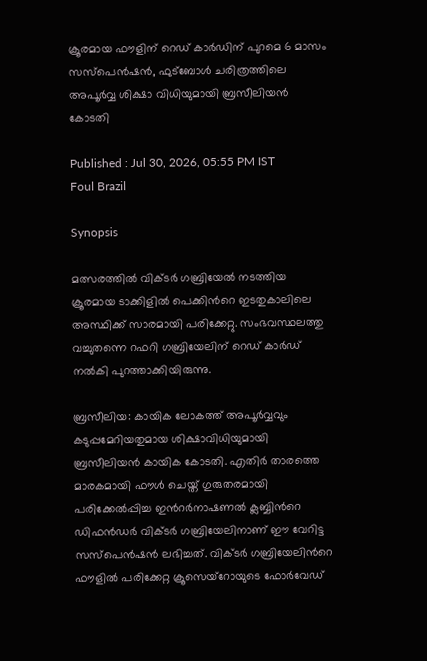ക്രൂരമായ ഫൗളിന് റെഡ് കാര്‍ഡിന് പുറമെ 6 മാസം സസ്പെന്‍ഷൻ, ഫുട്ബോൾ ചരിത്രത്തിലെ അപൂർവ്വ ശിക്ഷാ വിധിയുമായി ബ്രസീലിയൻ കോടതി

Published : Jul 30, 2026, 05:55 PM IST
Foul Brazil

Synopsis

മത്സരത്തിൽ വിക്ടർ ഗബ്രിയേൽ നടത്തിയ ക്രൂരമായ ടാക്കിളിൽ പെക്കിന്‍റെ ഇടതുകാലിലെ അസ്ഥിക്ക് സാരമായി പരിക്കേറ്റു. സംഭവസ്ഥലത്തു വച്ചുതന്നെ റഫറി ഗബ്രിയേലിന് റെഡ് കാർഡ് നൽകി പുറത്താക്കിയിരുന്നു.

ബ്രസീലിയ: കായിക ലോകത്ത് അപൂർവ്വവും കടുപ്പമേറിയതുമായ ശിക്ഷാവിധിയുമായി ബ്രസീലിയൻ കായിക കോടതി. എതിർ താരത്തെ മാരകമായി ഫൗൾ ചെയ്ത് ഗുരുതരമായി പരിക്കേൽപ്പിച്ച ഇന്‍റർനാഷണൽ ക്ലബ്ബിന്‍റെ ഡിഫൻഡർ വിക്ടർ ഗബ്രിയേലിനാണ് ഈ വേറിട്ട സസ്‌പെൻഷൻ ലഭിച്ചത്. വിക്ടർ ഗബ്രിയേലിന്‍റെ ഫൗളില്‍ പരിക്കേറ്റ ക്രൂസെയ്‌റോയുടെ ഫോർവേഡ്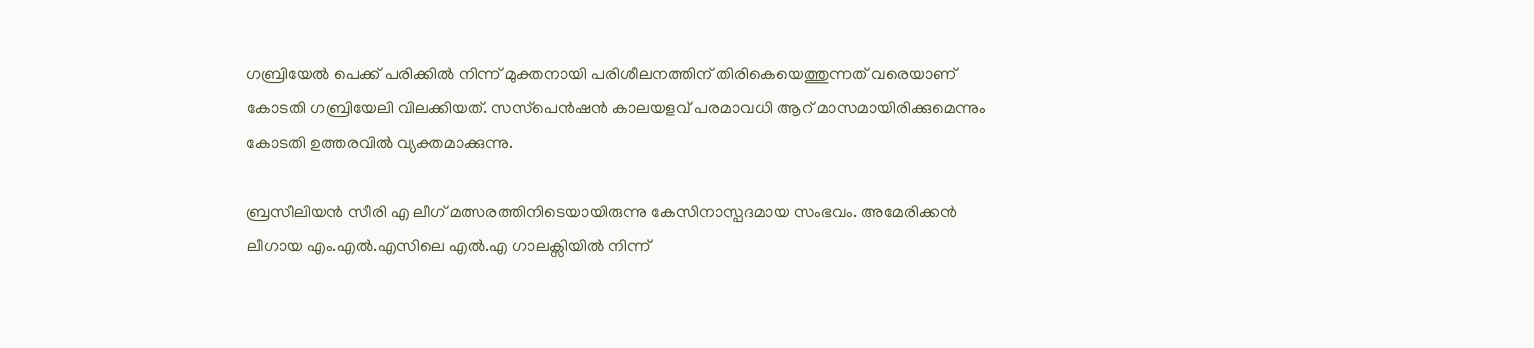ഗബ്രിയേൽ പെക്ക് പരിക്കില്‍ നിന്ന് മുക്തനായി പരിശീലനത്തിന് തിരികെയെത്തുന്നത് വരെയാണ് കോടതി ഗബ്രിയേലി വിലക്കിയത്. സസ്‌പെൻഷൻ കാലയളവ് പരമാവധി ആറ് മാസമായിരിക്കുമെന്നും കോടതി ഉത്തരവിൽ വ്യക്തമാക്കുന്നു.

ബ്രസീലിയൻ സീരി എ ലീഗ് മത്സരത്തിനിടെയായിരുന്നു കേസിനാസ്പദമായ സംഭവം. അമേരിക്കൻ ലീഗായ എം.എൽ.എസിലെ എൽ.എ ഗാലക്സിയിൽ നിന്ന്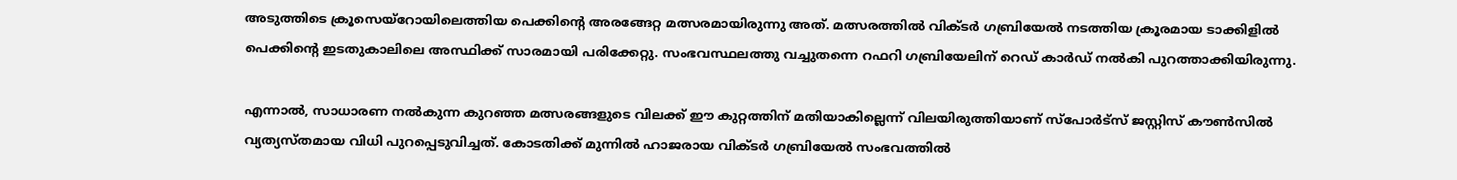അടുത്തിടെ ക്രൂസെയ്‌റോയിലെത്തിയ പെക്കിന്‍റെ അരങ്ങേറ്റ മത്സരമായിരുന്നു അത്. മത്സരത്തിൽ വിക്ടർ ഗബ്രിയേൽ നടത്തിയ ക്രൂരമായ ടാക്കിളിൽ പെക്കിന്‍റെ ഇടതുകാലിലെ അസ്ഥിക്ക് സാരമായി പരിക്കേറ്റു. സംഭവസ്ഥലത്തു വച്ചുതന്നെ റഫറി ഗബ്രിയേലിന് റെഡ് കാർഡ് നൽകി പുറത്താക്കിയിരുന്നു.

എന്നാൽ, സാധാരണ നൽകുന്ന കുറഞ്ഞ മത്സരങ്ങളുടെ വിലക്ക് ഈ കുറ്റത്തിന് മതിയാകില്ലെന്ന് വിലയിരുത്തിയാണ് സ്പോർട്സ് ജസ്റ്റിസ് കൗൺസിൽ വ്യത്യസ്തമായ വിധി പുറപ്പെടുവിച്ചത്. കോടതിക്ക് മുന്നിൽ ഹാജരായ വിക്ടർ ഗബ്രിയേൽ സംഭവത്തിൽ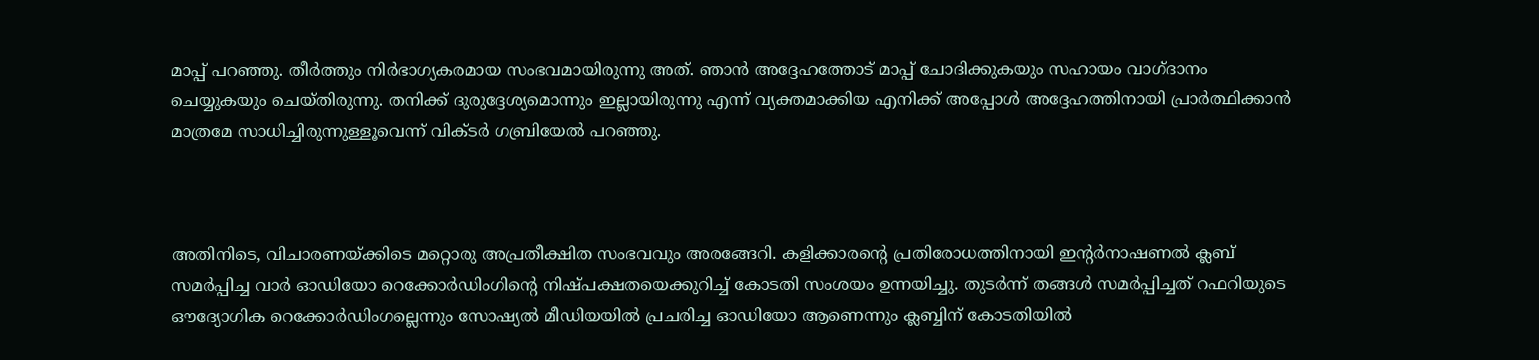മാപ്പ് പറഞ്ഞു. തീർത്തും നിർഭാഗ്യകരമായ സംഭവമായിരുന്നു അത്. ഞാൻ അദ്ദേഹത്തോട് മാപ്പ് ചോദിക്കുകയും സഹായം വാഗ്ദാനം ചെയ്യുകയും ചെയ്തിരുന്നു. തനിക്ക് ദുരുദ്ദേശ്യമൊന്നും ഇല്ലായിരുന്നു എന്ന് വ്യക്തമാക്കിയ എനിക്ക് അപ്പോൾ അദ്ദേഹത്തിനായി പ്രാർത്ഥിക്കാൻ മാത്രമേ സാധിച്ചിരുന്നുള്ളൂവെന്ന് വിക്ടർ ഗബ്രിയേൽ പറഞ്ഞു.



അതിനിടെ, വിചാരണയ്ക്കിടെ മറ്റൊരു അപ്രതീക്ഷിത സംഭവവും അരങ്ങേറി. കളിക്കാരന്‍റെ പ്രതിരോധത്തിനായി ഇന്‍റർനാഷണൽ ക്ലബ് സമർപ്പിച്ച വാർ ഓഡിയോ റെക്കോർഡിംഗിന്‍റെ നിഷ്പക്ഷതയെക്കുറിച്ച് കോടതി സംശയം ഉന്നയിച്ചു. തുടർന്ന് തങ്ങൾ സമർപ്പിച്ചത് റഫറിയുടെ ഔദ്യോഗിക റെക്കോർഡിംഗല്ലെന്നും സോഷ്യൽ മീഡിയയിൽ പ്രചരിച്ച ഓഡിയോ ആണെന്നും ക്ലബ്ബിന് കോടതിയിൽ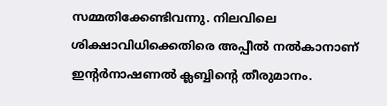സമ്മതിക്കേണ്ടിവന്നു. നിലവിലെ ശിക്ഷാവിധിക്കെതിരെ അപ്പീൽ നൽകാനാണ് ഇന്‍റർനാഷണൽ ക്ലബ്ബിന്‍റെ തീരുമാനം.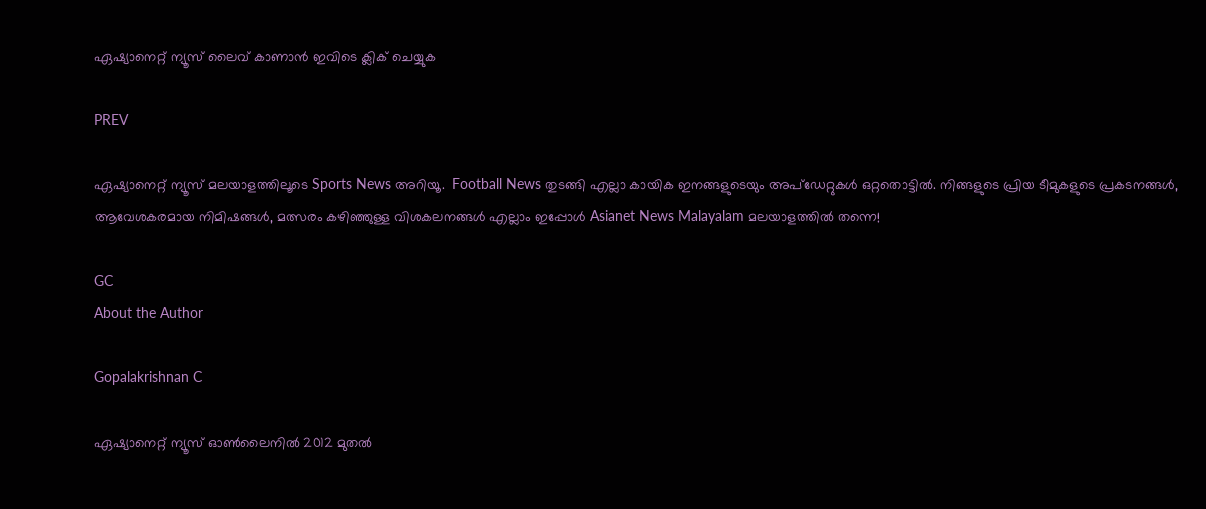ഏഷ്യാനെറ്റ് ന്യൂസ് ലൈവ് കാണാന്‍ ഇവിടെ ക്ലിക് ചെയ്യുക

PREV

ഏഷ്യാനെറ്റ് ന്യൂസ് മലയാളത്തിലൂടെ Sports News അറിയൂ.  Football News തുടങ്ങി എല്ലാ കായിക ഇനങ്ങളുടെയും അപ്‌ഡേറ്റുകൾ ഒറ്റതൊട്ടിൽ. നിങ്ങളുടെ പ്രിയ ടീമുകളുടെ പ്രകടനങ്ങൾ, ആവേശകരമായ നിമിഷങ്ങൾ, മത്സരം കഴിഞ്ഞുള്ള വിശകലനങ്ങൾ എല്ലാം ഇപ്പോൾ Asianet News Malayalam മലയാളത്തിൽ തന്നെ!

GC
About the Author

Gopalakrishnan C

ഏഷ്യാനെറ്റ് ന്യൂസ് ഓണ്‍ലൈനില്‍ 2012 മുതല്‍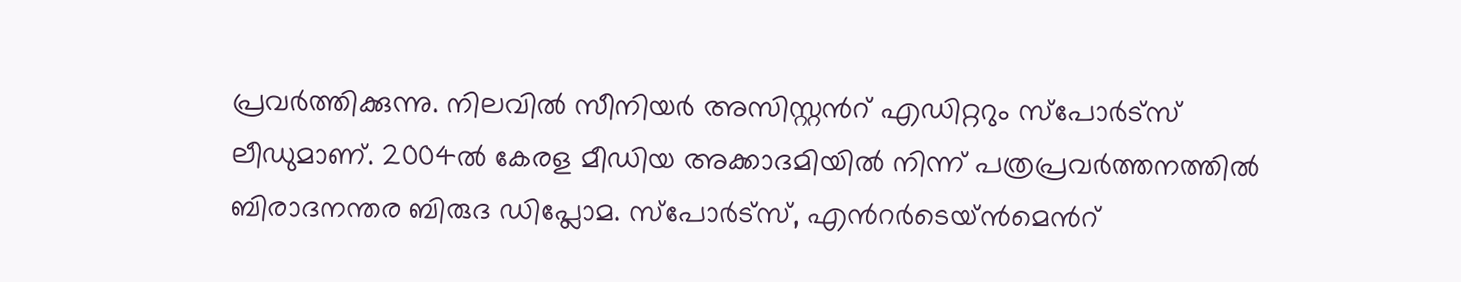പ്രവര്‍ത്തിക്കുന്നു. നിലവില്‍ സീനിയര്‍ അസിസ്റ്റന്‍റ് എഡിറ്ററും സ്പോർട്സ് ലീഡുമാണ്. 2004ൽ കേരള മീഡിയ അക്കാദമിയില്‍ നിന്ന് പത്രപ്രവര്‍ത്തനത്തില്‍ ബിരാദനന്തര ബിരുദ ഡിപ്ലോമ. സ്പോര്‍ട്സ്, എന്‍റര്‍ടെയ്ൻമെന്‍റ്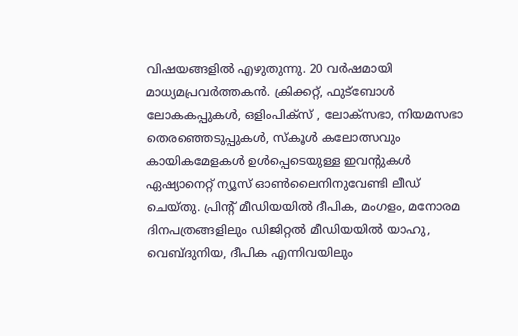വിഷയങ്ങളില്‍ എഴുതുന്നു. 20 വര്‍ഷമായി മാധ്യമപ്രവര്‍ത്തകൻ. ക്രിക്കറ്റ്, ഫുട്ബോള്‍ ലോകകപ്പുകൾ, ഒളിംപിക്സ് , ലോക്സഭാ, നിയമസഭാ തെരഞ്ഞെടുപ്പുകള്‍, സ്കൂള്‍ കലോത്സവും കായികമേളകള്‍ ഉള്‍പ്പെടെയുള്ള ഇവന്‍റുകള്‍ ഏഷ്യാനെറ്റ് ന്യൂസ് ഓണ്‍ലൈനിനുവേണ്ടി ലീഡ് ചെയ്തു. പ്രിന്‍റ് മീഡിയയില്‍ ദീപിക, മംഗളം, മനോരമ ദിനപത്രങ്ങളിലും ഡിജിറ്റൽ മീഡിയയില്‍ യാഹു, വെബ്ദുനിയ, ദീപിക എന്നിവയിലും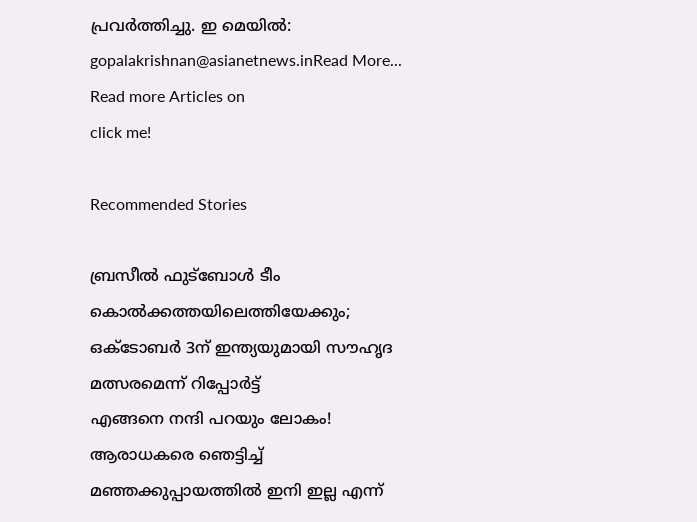പ്രവര്‍ത്തിച്ചു. ഇ മെയില്‍: gopalakrishnan@asianetnews.inRead More...
Read more Articles on
click me!

Recommended Stories

ബ്രസീല്‍ ഫുട്‌ബോള്‍ ടീം കൊല്‍ക്കത്തയിലെത്തിയേക്കും; ഒക്ടോബര്‍ 3ന് ഇന്ത്യയുമായി സൗഹൃദ മത്സരമെന്ന് റിപ്പോര്‍ട്ട്
എങ്ങനെ നന്ദി പറയും ലോകം! ആരാധകരെ ഞെട്ടിച്ച് മഞ്ഞക്കുപ്പായത്തിൽ ഇനി ഇല്ല എന്ന്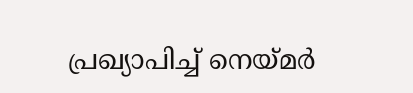പ്രഖ്യാപിച്ച് നെയ്മർ